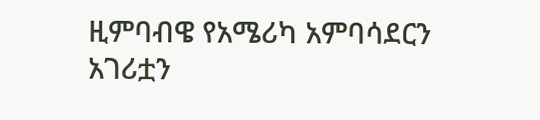ዚምባብዌ የአሜሪካ አምባሳደርን አገሪቷን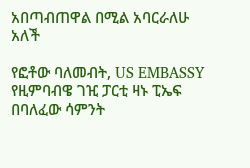አበጣብጠዋል በሚል አባርራለሁ አለች

የፎቶው ባለመብት, US EMBASSY
የዚምባብዌ ገዢ ፓርቲ ዛኑ ፒኤፍ በባለፈው ሳምንት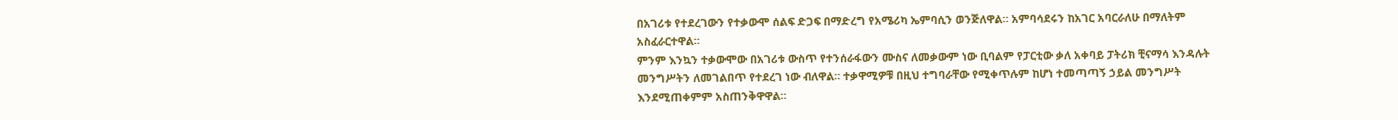በአገሪቱ የተደረገውን የተቃውሞ ሰልፍ ድጋፍ በማድረግ የአሜሪካ ኤምባሲን ወንጅለዋል። አምባሳደሩን ከአገር አባርራለሁ በማለትም አስፈራርተዋል።
ምንም እንኳን ተቃውሞው በአገሪቱ ውስጥ የተንሰራፋውን ሙስና ለመቃውም ነው ቢባልም የፓርቲው ቃለ አቀባይ ፓትሪክ ቺናማሳ እንዳሉት መንግሥትን ለመገልበጥ የተደረገ ነው ብለዋል። ተቃዋሚዎቹ በዚህ ተግባራቸው የሚቀጥሉም ከሆነ ተመጣጣኝ ኃይል መንግሥት እንደሚጠቀምም አስጠንቅዋዋል።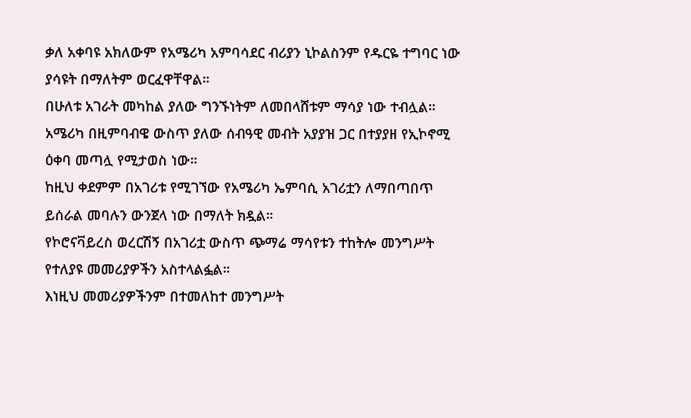ቃለ አቀባዩ አክለውም የአሜሪካ አምባሳደር ብሪያን ኒኮልስንም የዱርዬ ተግባር ነው ያሳዩት በማለትም ወርፈዋቸዋል።
በሁለቱ አገራት መካከል ያለው ግንኙነትም ለመበላሸቱም ማሳያ ነው ተብሏል። አሜሪካ በዚምባብዌ ውስጥ ያለው ሰብዓዊ መብት አያያዝ ጋር በተያያዘ የኢኮኖሚ ዕቀባ መጣሏ የሚታወስ ነው።
ከዚህ ቀደምም በአገሪቱ የሚገኘው የአሜሪካ ኤምባሲ አገሪቷን ለማበጣበጥ ይሰራል መባሉን ውንጀላ ነው በማለት ክዷል።
የኮሮናቫይረስ ወረርሽኝ በአገሪቷ ውስጥ ጭማሬ ማሳየቱን ተከትሎ መንግሥት የተለያዩ መመሪያዎችን አስተላልፏል።
እነዚህ መመሪያዎችንም በተመለከተ መንግሥት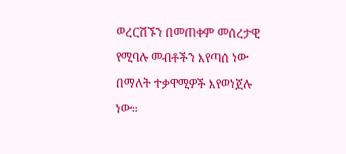ወረርሽኙን በመጠቀም መሰረታዊ የሚባሉ መብቶችን እየጣሰ ነው በማለት ተቃዋሚዎች እየወነጀሉ ነው።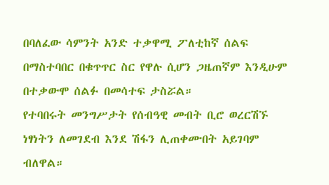በባለፈው ሳምንት አንድ ተቃዋሚ ፖለቲከኛ ሰልፍ በማስተባበር በቁጥጥር ስር የዋሉ ሲሆን ጋዜጠኛም እንዲሁም በተቃውሞ ሰልፉ በመሳተፍ ታስሯል።
የተባበሩት መንግሥታት የሰብዓዊ መብት ቢሮ ወረርሽኙ ነፃነትን ለመገደብ እንደ ሽፋን ሊጠቀሙበት አይገባም ብለዋል።